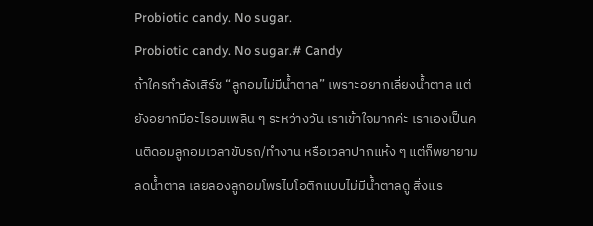Probiotic candy. No sugar.
Probiotic candy. No sugar.# Candy
ถ้าใครกำลังเสิร์ช “ลูกอมไม่มีน้ำตาล” เพราะอยากเลี่ยงน้ำตาล แต่ยังอยากมีอะไรอมเพลิน ๆ ระหว่างวัน เราเข้าใจมากค่ะ เราเองเป็นคนติดอมลูกอมเวลาขับรถ/ทำงาน หรือเวลาปากแห้ง ๆ แต่ก็พยายามลดน้ำตาล เลยลองลูกอมโพรไบโอติกแบบไม่มีน้ำตาลดู สิ่งแร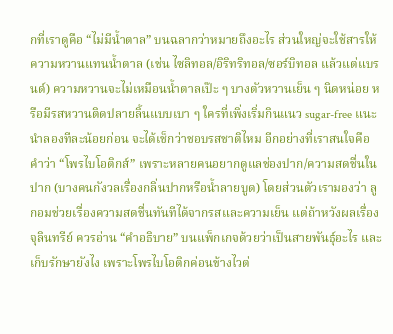กที่เราดูคือ “ไม่มีน้ำตาล” บนฉลากว่าหมายถึงอะไร ส่วนใหญ่จะใช้สารให้ความหวานแทนน้ำตาล (เช่น ไซลิทอล/อิริทริทอล/ซอร์บิทอล แล้วแต่แบรนด์) ความหวานจะไม่เหมือนน้ำตาลเป๊ะ ๆ บางตัวหวานเย็น ๆ นิดหน่อย หรือมีรสหวานติดปลายลิ้นแบบเบา ๆ ใครที่เพิ่งเริ่มกินแนว sugar-free แนะนำลองทีละน้อยก่อน จะได้เช็กว่าชอบรสชาติไหม อีกอย่างที่เราสนใจคือคำว่า “โพรไบโอติกส์” เพราะหลายคนอยากดูแลช่องปาก/ความสดชื่นในปาก (บางคนกังวลเรื่องกลิ่นปากหรือน้ำลายบูด) โดยส่วนตัวเรามองว่า ลูกอมช่วยเรื่องความสดชื่นทันทีได้จากรสและความเย็น แต่ถ้าหวังผลเรื่องจุลินทรีย์ ควรอ่าน “คำอธิบาย” บนแพ็กเกจด้วยว่าเป็นสายพันธุ์อะไร และเก็บรักษายังไง เพราะโพรไบโอติกค่อนข้างไวต่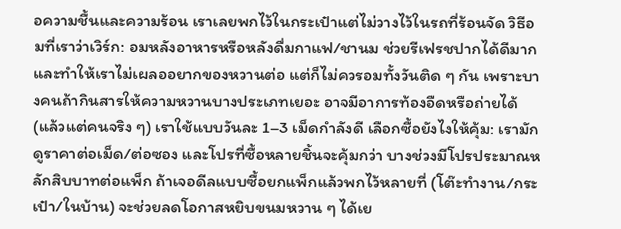อความชื้นและความร้อน เราเลยพกไว้ในกระเป๋าแต่ไม่วางไว้ในรถที่ร้อนจัด วิธีอมที่เราว่าเวิร์ก: อมหลังอาหารหรือหลังดื่มกาแฟ/ชานม ช่วยรีเฟรชปากได้ดีมาก และทำให้เราไม่เผลออยากของหวานต่อ แต่ก็ไม่ควรอมทั้งวันติด ๆ กัน เพราะบางคนถ้ากินสารให้ความหวานบางประเภทเยอะ อาจมีอาการท้องอืดหรือถ่ายได้ (แล้วแต่คนจริง ๆ) เราใช้แบบวันละ 1–3 เม็ดกำลังดี เลือกซื้อยังไงให้คุ้ม: เรามักดูราคาต่อเม็ด/ต่อซอง และโปรที่ซื้อหลายชิ้นจะคุ้มกว่า บางช่วงมีโปรประมาณหลักสิบบาทต่อแพ็ก ถ้าเจอดีลแบบซื้อยกแพ็กแล้วพกไว้หลายที่ (โต๊ะทำงาน/กระเป๋า/ในบ้าน) จะช่วยลดโอกาสหยิบขนมหวาน ๆ ได้เย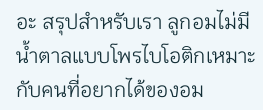อะ สรุปสำหรับเรา ลูกอมไม่มีน้ำตาลแบบโพรไบโอติกเหมาะกับคนที่อยากได้ของอม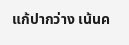แก้ปากว่าง เน้นค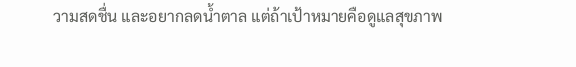วามสดชื่น และอยากลดน้ำตาล แต่ถ้าเป้าหมายคือดูแลสุขภาพ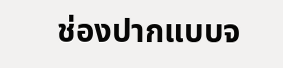ช่องปากแบบจ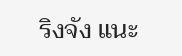ริงจัง แนะ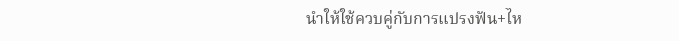นำให้ใช้ควบคู่กับการแปรงฟัน+ไห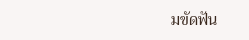มขัดฟัน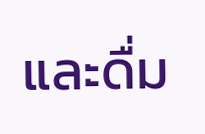และดื่ม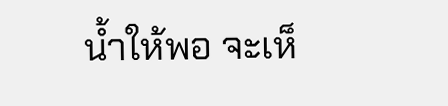น้ำให้พอ จะเห็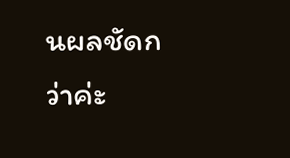นผลชัดกว่าค่ะ